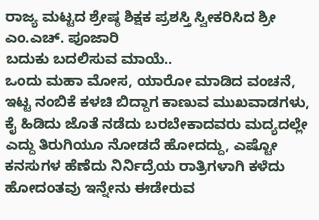ರಾಜ್ಯ ಮಟ್ಟದ ಶ್ರೇಷ್ಠ ಶಿಕ್ಷಕ ಪ್ರಶಸ್ತಿ ಸ್ವೀಕರಿಸಿದ ಶ್ರೀ ಎಂ.ಎಚ್. ಪೂಜಾರಿ
ಬದುಕು ಬದಲಿಸುವ ಮಾಯೆ..
ಒಂದು ಮಹಾ ಮೋಸ, ಯಾರೋ ಮಾಡಿದ ವಂಚನೆ, ಇಟ್ಟ ನಂಬಿಕೆ ಕಳಚಿ ಬಿದ್ದಾಗ ಕಾಣುವ ಮುಖವಾಡಗಳು, ಕೈ ಹಿಡಿದು ಜೊತೆ ನಡೆದು ಬರಬೇಕಾದವರು ಮದ್ಯದಲ್ಲೇ ಎದ್ದು ತಿರುಗಿಯೂ ನೋಡದೆ ಹೋದದ್ದು, ಎಷ್ಟೋ ಕನಸುಗಳ ಹೆಣೆದು ನಿರ್ನಿದ್ರೆಯ ರಾತ್ರಿಗಳಾಗಿ ಕಳೆದು ಹೋದಂತವು ಇನ್ನೇನು ಈಡೇರುವ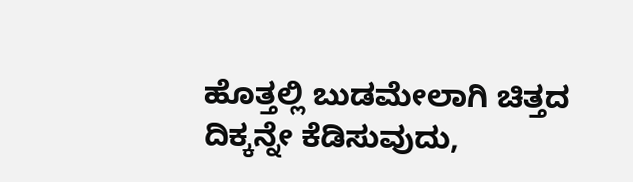ಹೊತ್ತಲ್ಲಿ ಬುಡಮೇಲಾಗಿ ಚಿತ್ತದ ದಿಕ್ಕನ್ನೇ ಕೆಡಿಸುವುದು,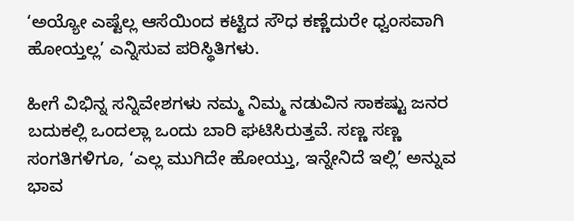‘ಅಯ್ಯೋ ಎಷ್ಟೆಲ್ಲ ಆಸೆಯಿಂದ ಕಟ್ಟಿದ ಸೌಧ ಕಣ್ಣೆದುರೇ ಧ್ವಂಸವಾಗಿ ಹೋಯ್ತಲ್ಲ’ ಎನ್ನಿಸುವ ಪರಿಸ್ಥಿತಿಗಳು.

ಹೀಗೆ ವಿಭಿನ್ನ ಸನ್ನಿವೇಶಗಳು ನಮ್ಮ ನಿಮ್ಮ ನಡುವಿನ ಸಾಕಷ್ಟು ಜನರ ಬದುಕಲ್ಲಿ ಒಂದಲ್ಲಾ ಒಂದು ಬಾರಿ ಘಟಿಸಿರುತ್ತವೆ. ಸಣ್ಣ ಸಣ್ಣ ಸಂಗತಿಗಳಿಗೂ, ‘ಎಲ್ಲ ಮುಗಿದೇ ಹೋಯ್ತು, ಇನ್ನೇನಿದೆ ಇಲ್ಲಿ’ ಅನ್ನುವ ಭಾವ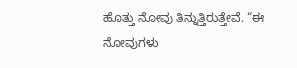ಹೊತ್ತು ನೋವು ತಿನ್ನುತ್ತಿರುತ್ತೇವೆ. “ಈ ನೋವುಗಳು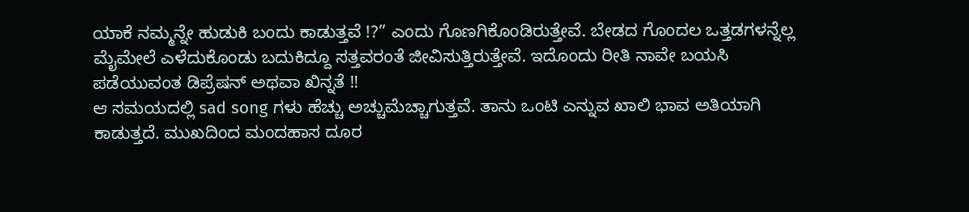ಯಾಕೆ ನಮ್ಮನ್ನೇ ಹುಡುಕಿ ಬಂದು ಕಾಡುತ್ತವೆ !?” ಎಂದು ಗೊಣಗಿಕೊಂಡಿರುತ್ತೇವೆ. ಬೇಡದ ಗೊಂದಲ ಒತ್ತಡಗಳನ್ನೆಲ್ಲ ಮೈಮೇಲೆ ಎಳೆದುಕೊಂಡು ಬದುಕಿದ್ದೂ ಸತ್ತವರಂತೆ ಜೀವಿಸುತ್ತಿರುತ್ತೇವೆ. ಇದೊಂದು ರೀತಿ ನಾವೇ ಬಯಸಿ ಪಡೆಯುವಂತ ಡಿಪ್ರೆಷನ್ ಅಥವಾ ಖಿನ್ನತೆ !!
ಆ ಸಮಯದಲ್ಲಿ sad song ಗಳು ಹೆಚ್ಚು ಅಚ್ಚುಮೆಚ್ಚಾಗುತ್ತವೆ. ತಾನು ಒಂಟಿ ಎನ್ನುವ ಖಾಲಿ ಭಾವ ಅತಿಯಾಗಿ ಕಾಡುತ್ತದೆ. ಮುಖದಿಂದ ಮಂದಹಾಸ ದೂರ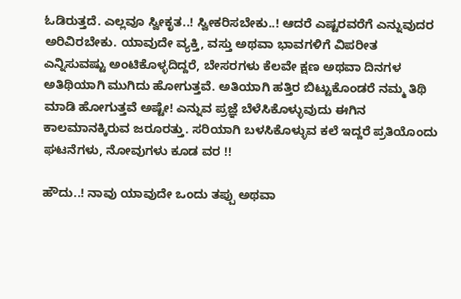ಓಡಿರುತ್ತದೆ. ಎಲ್ಲವೂ ಸ್ವೀಕೃತ..! ಸ್ವೀಕರಿಸಬೇಕು..! ಆದರೆ ಎಷ್ಟರವರೆಗೆ ಎನ್ನುವುದರ ಅರಿವಿರಬೇಕು. ಯಾವುದೇ ವ್ಯಕ್ತಿ, ವಸ್ತು ಅಥವಾ ಭಾವಗಳಿಗೆ ವಿಪರೀತ ಎನ್ನಿಸುವಷ್ಟು ಅಂಟಿಕೊಳ್ಳದಿದ್ದರೆ, ಬೇಸರಗಳು ಕೆಲವೇ ಕ್ಷಣ ಅಥವಾ ದಿನಗಳ ಅತಿಥಿಯಾಗಿ ಮುಗಿದು ಹೋಗುತ್ತವೆ. ಅತಿಯಾಗಿ ಹತ್ತಿರ ಬಿಟ್ಟುಕೊಂಡರೆ ನಮ್ಮ ತಿಥಿ ಮಾಡಿ ಹೋಗುತ್ತವೆ ಅಷ್ಟೇ! ಎನ್ನುವ ಪ್ರಜ್ಞೆ ಬೆಳೆಸಿಕೊಳ್ಳುವುದು ಈಗಿನ ಕಾಲಮಾನಕ್ಕಿರುವ ಜರೂರತ್ತು. ಸರಿಯಾಗಿ ಬಳಸಿಕೊಳ್ಳುವ ಕಲೆ ಇದ್ದರೆ ಪ್ರತಿಯೊಂದು ಘಟನೆಗಳು, ನೋವುಗಳು ಕೂಡ ವರ !!

ಹೌದು..! ನಾವು ಯಾವುದೇ ಒಂದು ತಪ್ಪು ಅಥವಾ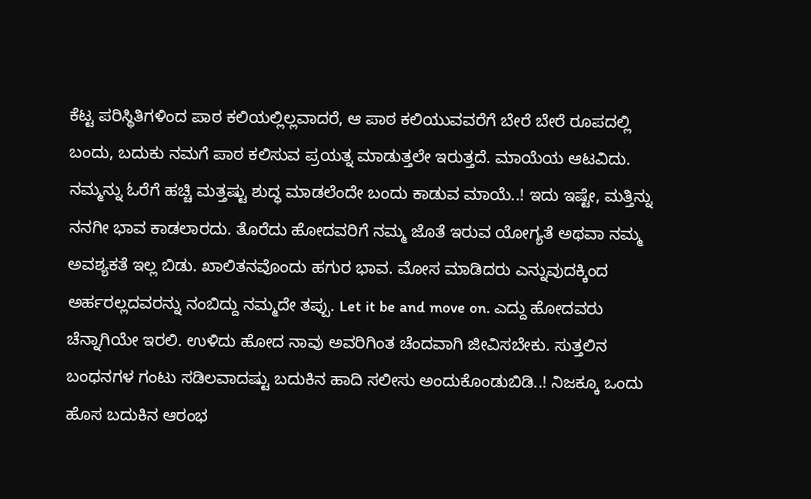ಕೆಟ್ಟ ಪರಿಸ್ಥಿತಿಗಳಿಂದ ಪಾಠ ಕಲಿಯಲ್ಲಿಲ್ಲವಾದರೆ, ಆ ಪಾಠ ಕಲಿಯುವವರೆಗೆ ಬೇರೆ ಬೇರೆ ರೂಪದಲ್ಲಿ ಬಂದು, ಬದುಕು ನಮಗೆ ಪಾಠ ಕಲಿಸುವ ಪ್ರಯತ್ನ ಮಾಡುತ್ತಲೇ ಇರುತ್ತದೆ. ಮಾಯೆಯ ಆಟವಿದು. ನಮ್ಮನ್ನು ಓರೆಗೆ ಹಚ್ಚಿ ಮತ್ತಷ್ಟು ಶುದ್ಧ ಮಾಡಲೆಂದೇ ಬಂದು ಕಾಡುವ ಮಾಯೆ..! ಇದು ಇಷ್ಟೇ, ಮತ್ತಿನ್ನು ನನಗೀ ಭಾವ ಕಾಡಲಾರದು. ತೊರೆದು ಹೋದವರಿಗೆ ನಮ್ಮ ಜೊತೆ ಇರುವ ಯೋಗ್ಯತೆ ಅಥವಾ ನಮ್ಮ ಅವಶ್ಯಕತೆ ಇಲ್ಲ ಬಿಡು. ಖಾಲಿತನವೊಂದು ಹಗುರ ಭಾವ. ಮೋಸ ಮಾಡಿದರು ಎನ್ನುವುದಕ್ಕಿಂದ ಅರ್ಹರಲ್ಲದವರನ್ನು ನಂಬಿದ್ದು ನಮ್ಮದೇ ತಪ್ಪು. Let it be and move on. ಎದ್ದು ಹೋದವರು ಚೆನ್ನಾಗಿಯೇ ಇರಲಿ. ಉಳಿದು ಹೋದ ನಾವು ಅವರಿಗಿಂತ ಚೆಂದವಾಗಿ ಜೀವಿಸಬೇಕು. ಸುತ್ತಲಿನ ಬಂಧನಗಳ ಗಂಟು ಸಡಿಲವಾದಷ್ಟು ಬದುಕಿನ ಹಾದಿ ಸಲೀಸು ಅಂದುಕೊಂಡುಬಿಡಿ..! ನಿಜಕ್ಕೂ ಒಂದು ಹೊಸ ಬದುಕಿನ ಆರಂಭ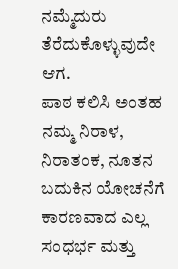ನಮ್ಮೆದುರು ತೆರೆದುಕೊಳ್ಳುವುದೇ ಆಗ.
ಪಾಠ ಕಲಿಸಿ ಅಂತಹ ನಮ್ಮ ನಿರಾಳ, ನಿರಾತಂಕ, ನೂತನ ಬದುಕಿನ ಯೋಚನೆಗೆ ಕಾರಣವಾದ ಎಲ್ಲ ಸಂಧರ್ಭ ಮತ್ತು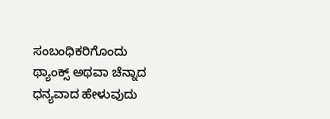ಸಂಬಂಧಿಕರಿಗೊಂದು ಥ್ಯಾಂಕ್ಸ್ ಅಥವಾ ಚೆನ್ನಾದ ಧನ್ಯವಾದ ಹೇಳುವುದು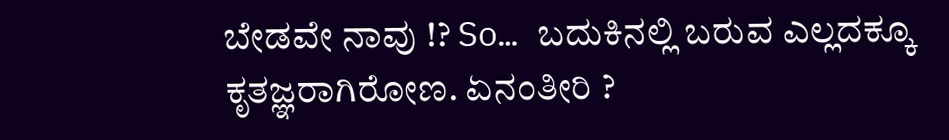ಬೇಡವೇ ನಾವು !? So… ಬದುಕಿನಲ್ಲಿ ಬರುವ ಎಲ್ಲದಕ್ಕೂ ಕೃತಜ್ಞರಾಗಿರೋಣ. ಏನಂತೀರಿ ?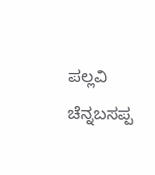ಪಲ್ಲವಿ ಚೆನ್ನಬಸಪ್ಪ